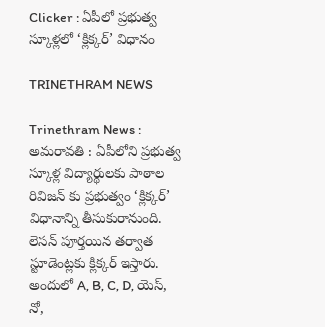Clicker : ఏపీలో ప్రభుత్వ స్కూళ్లలో ‘క్లిక్కర్’ విధానం

TRINETHRAM NEWS

Trinethram News : అమరావతి : ఏపీలోని ప్రభుత్వ స్కూళ్ల విద్యార్థులకు పాఠాల రివిజన్ కు ప్రభుత్వం ‘క్లిక్కర్’ విధానాన్ని తీసుకురానుంది. లెసన్ పూర్తయిన తర్వాత స్టూడెంట్లకు క్లిక్కర్ ఇస్తారు. అందులో A, B, C, D, యెస్, నో,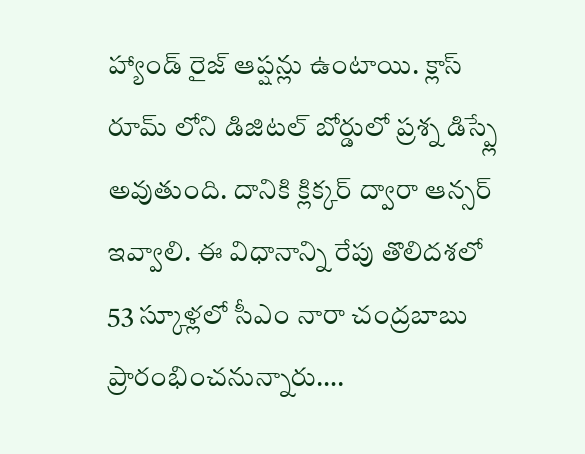హ్యాండ్ రైజ్ ఆప్షన్లు ఉంటాయి. క్లాస్ రూమ్ లోని డిజిటల్ బోర్డులో ప్రశ్న డిస్ప్లే అవుతుంది. దానికి క్లిక్కర్ ద్వారా ఆన్సర్ ఇవ్వాలి. ఈ విధానాన్ని రేపు తొలిదశలో 53 స్కూళ్లలో సీఎం నారా చంద్రబాబు ప్రారంభించనున్నారు….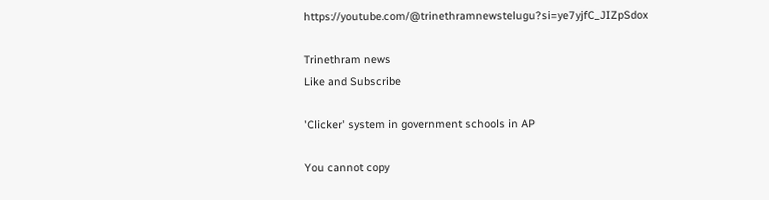https://youtube.com/@trinethramnewstelugu?si=ye7yjfC_JIZpSdox

Trinethram news
Like and Subscribe

'Clicker' system in government schools in AP

You cannot copy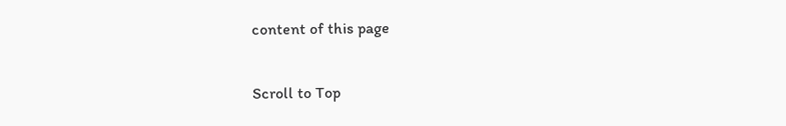content of this page

Scroll to Top